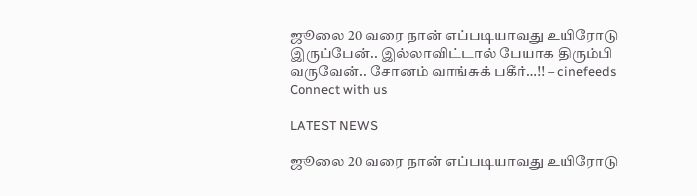ஜூலை 20 வரை நான் எப்படியாவது உயிரோடு இருப்பேன்.. இல்லாவிட்டால் பேயாக திரும்பி வருவேன்.. சோனம் வாங்சுக் பகீர்…!! – cinefeeds
Connect with us

LATEST NEWS

ஜூலை 20 வரை நான் எப்படியாவது உயிரோடு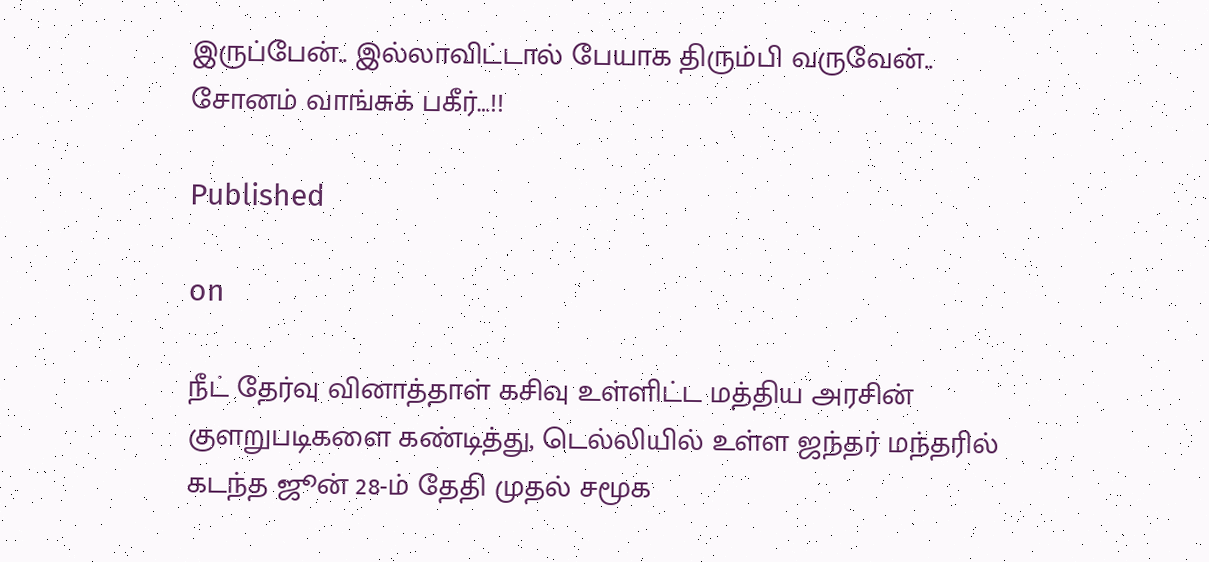இருப்பேன்.. இல்லாவிட்டால் பேயாக திரும்பி வருவேன்.. சோனம் வாங்சுக் பகீர்…!!

Published

on

நீட் தேர்வு வினாத்தாள் கசிவு உள்ளிட்ட மத்திய அரசின் குளறுபடிகளை கண்டித்து, டெல்லியில் உள்ள ஜந்தர் மந்தரில் கடந்த ஜூன் 28-ம் தேதி முதல் சமூக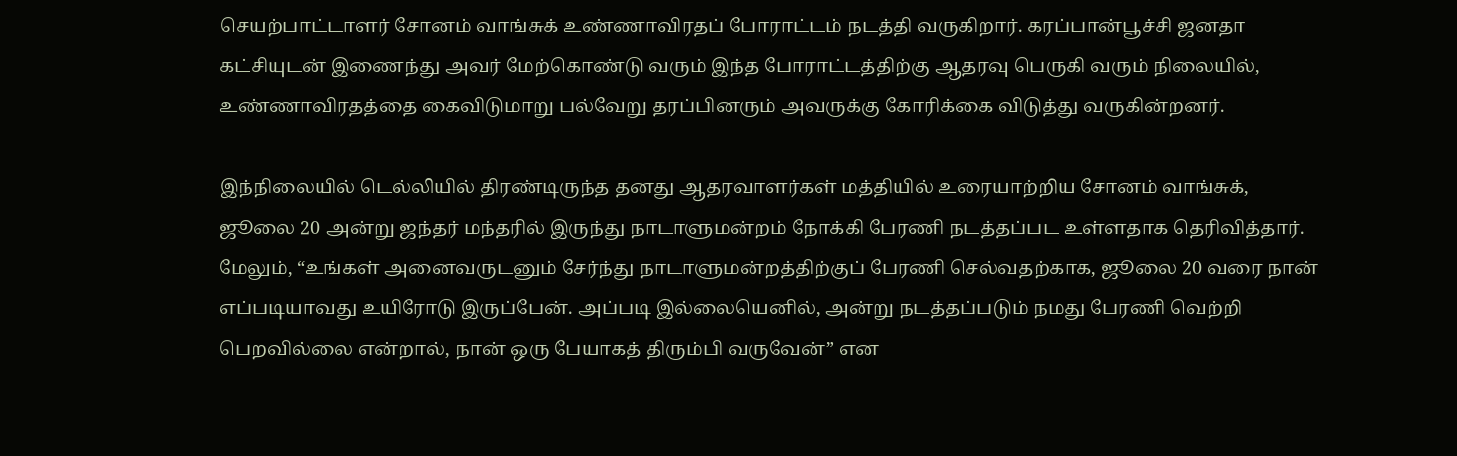செயற்பாட்டாளர் சோனம் வாங்சுக் உண்ணாவிரதப் போராட்டம் நடத்தி வருகிறார். கரப்பான்பூச்சி ஜனதா கட்சியுடன் இணைந்து அவர் மேற்கொண்டு வரும் இந்த போராட்டத்திற்கு ஆதரவு பெருகி வரும் நிலையில், உண்ணாவிரதத்தை கைவிடுமாறு பல்வேறு தரப்பினரும் அவருக்கு கோரிக்கை விடுத்து வருகின்றனர்.

இந்நிலையில் டெல்லியில் திரண்டிருந்த தனது ஆதரவாளர்கள் மத்தியில் உரையாற்றிய சோனம் வாங்சுக், ஜூலை 20 அன்று ஜந்தர் மந்தரில் இருந்து நாடாளுமன்றம் நோக்கி பேரணி நடத்தப்பட உள்ளதாக தெரிவித்தார். மேலும், “உங்கள் அனைவருடனும் சேர்ந்து நாடாளுமன்றத்திற்குப் பேரணி செல்வதற்காக, ஜூலை 20 வரை நான் எப்படியாவது உயிரோடு இருப்பேன். அப்படி இல்லையெனில், அன்று நடத்தப்படும் நமது பேரணி வெற்றி பெறவில்லை என்றால், நான் ஒரு பேயாகத் திரும்பி வருவேன்” என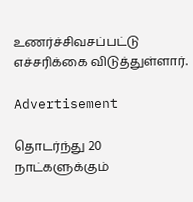உணர்ச்சிவசப்பட்டு எச்சரிக்கை விடுத்துள்ளார்.

Advertisement

தொடர்ந்து 20 நாட்களுக்கும்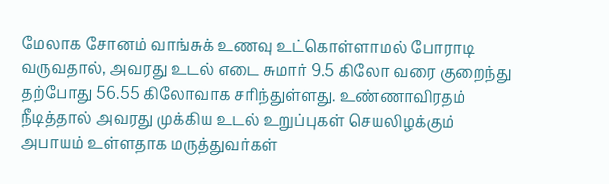மேலாக சோனம் வாங்சுக் உணவு உட்கொள்ளாமல் போராடி வருவதால், அவரது உடல் எடை சுமார் 9.5 கிலோ வரை குறைந்து தற்போது 56.55 கிலோவாக சரிந்துள்ளது. உண்ணாவிரதம் நீடித்தால் அவரது முக்கிய உடல் உறுப்புகள் செயலிழக்கும் அபாயம் உள்ளதாக மருத்துவர்கள்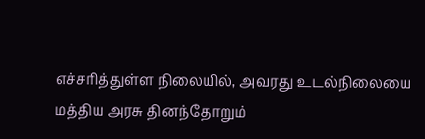எச்சரித்துள்ள நிலையில், அவரது உடல்நிலையை மத்திய அரசு தினந்தோறும்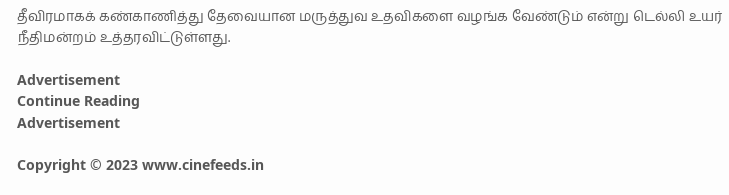தீவிரமாகக் கண்காணித்து தேவையான மருத்துவ உதவிகளை வழங்க வேண்டும் என்று டெல்லி உயர் நீதிமன்றம் உத்தரவிட்டுள்ளது.

Advertisement
Continue Reading
Advertisement

Copyright © 2023 www.cinefeeds.in